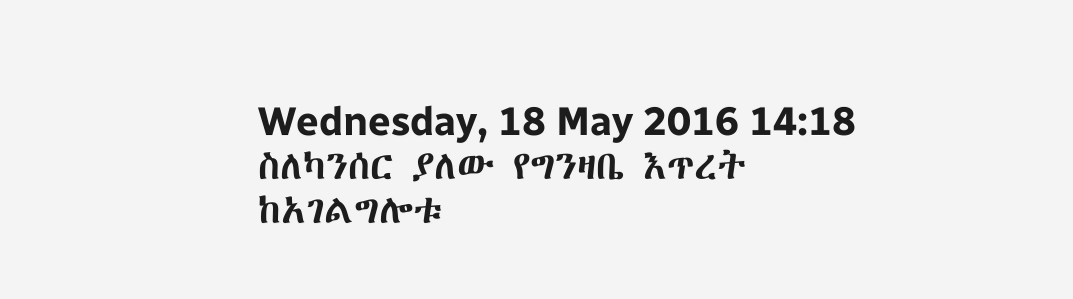Wednesday, 18 May 2016 14:18
ስለካንሰር ያለው የግንዛቤ እጥረት ከአገልግሎቱ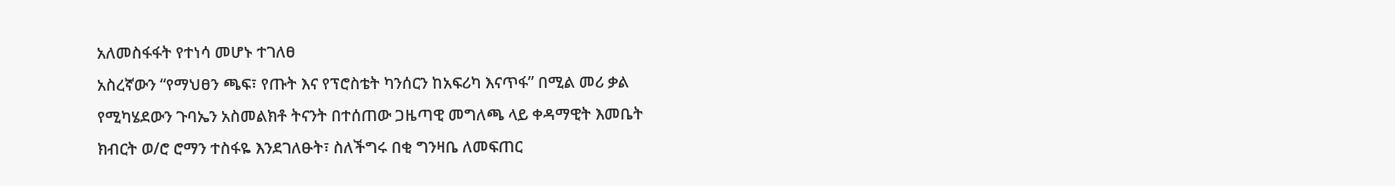አለመስፋፋት የተነሳ መሆኑ ተገለፀ
አስረኛውን “የማህፀን ጫፍ፣ የጡት እና የፕሮስቴት ካንሰርን ከአፍሪካ እናጥፋ” በሚል መሪ ቃል የሚካሄደውን ጉባኤን አስመልክቶ ትናንት በተሰጠው ጋዜጣዊ መግለጫ ላይ ቀዳማዊት እመቤት ክብርት ወ/ሮ ሮማን ተስፋዬ እንደገለፁት፣ ስለችግሩ በቂ ግንዛቤ ለመፍጠር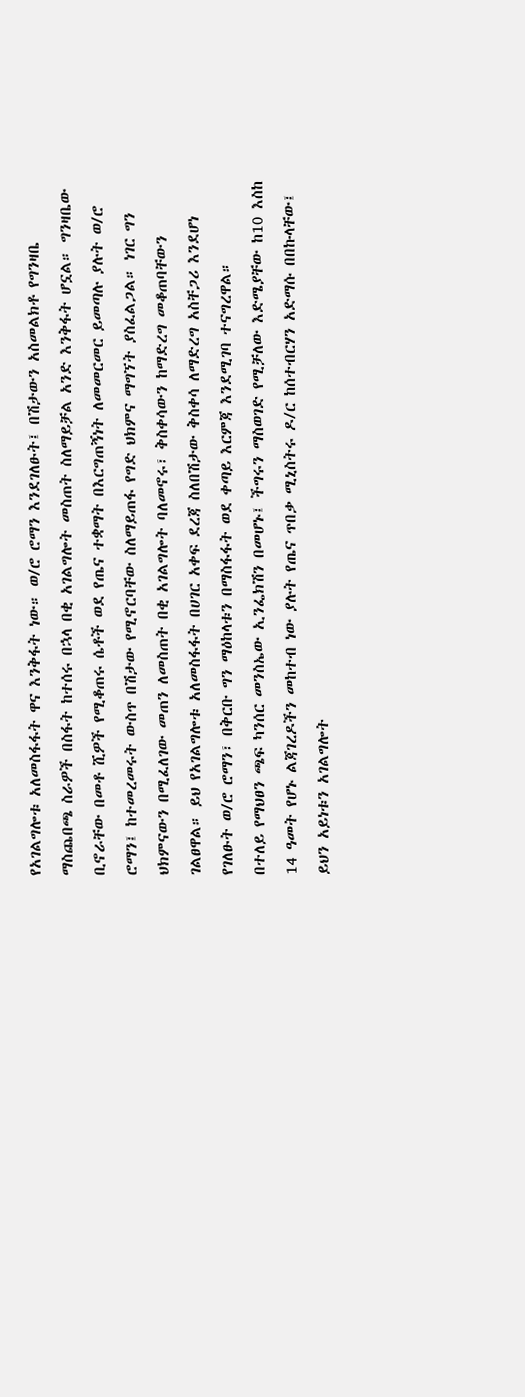የአገልግሎቱ አለመስፋፋት ዋና እንቅፋት ነው። ወ/ሮ ሮማን እንደገለፁት፤ በሽታውን አስመልክቶ የግንዛቤ ማስጨበጫ ስራዎች በስፋት ከተሰሩ በኋላ በቂ አገልግሎት መስጠት ስለማይቻል አንድ እንቅፋት ሆኗል። ግንዛቤው ቢኖራቸው በመቶ ሺዎች የሚቆጠሩ ሴቶች ወደ የጤና ተቋማት በእርግጠኝነት ለመመርመር ይመጣሉ ያሉት ወ/ሮ ሮማን፤ ከተመረመሩት ውስጥ በሽታው የሚኖርባቸው ስለማይጠፋ የግድ ህክምና ማግኘት ያስፈልጋል። ነገር ግን ህክምናውን በሚፈለገው መጠን ለመስጠት በቂ አገልግሎት ባለመኖሩ፣ ቅስቀሳውን ከማድረግ መቆጠባቸውን ገልፀዋል። ይህ የአገልግሎቱ አለመስፋፋት በሀገር አቀፍ ደረጃ ስለበሽታው ቅስቀሳ ለማድረግ አስቸጋሪ እንደሆነ የገለፁት ወ/ሮ ሮማን፣ በቅርቡ ግን ማዕከላቱን በማስፋፋት ወደ ቀጣይ እርምጃ እንደሚገባ ተናግረዋል።
በተለይ የማህፀን ጫፍ ካንሰር መንስኤው ኢንፌክሽን በመሆኑ፤ ችግሩን ማስወገድ የሚቻለው እድሜያቸው ከ10 እስከ 14 ዓመት የሆኑ ልጃገረዶችን መከተብ ነው ያሉት የጤና ጥበቃ ሚኒስትሩ ዶ/ር ከሰተብርሃን አድማሱ በበኩላቸው፤ ይህን አይነቱን አገልግሎት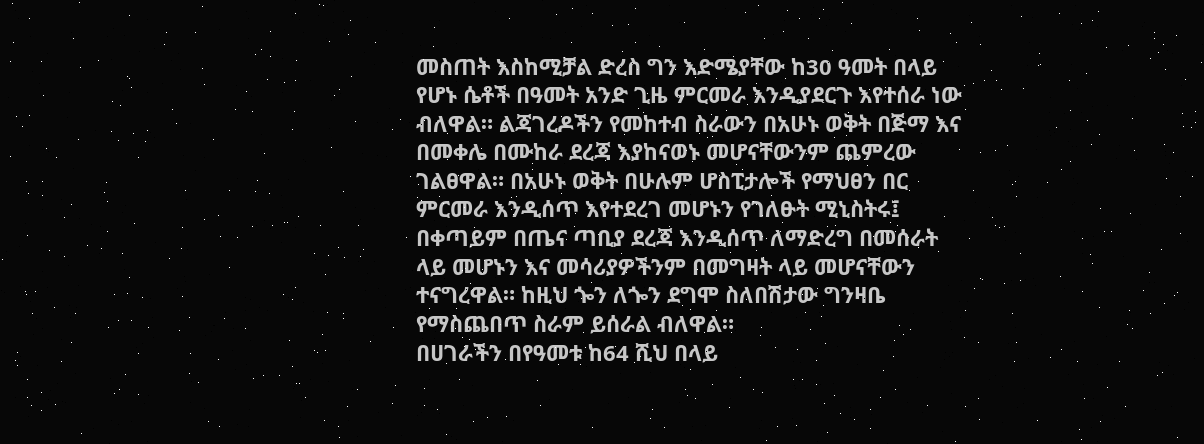መስጠት እስከሚቻል ድረስ ግን እድሜያቸው ከ30 ዓመት በላይ የሆኑ ሴቶች በዓመት አንድ ጊዜ ምርመራ እንዲያደርጉ እየተሰራ ነው ብለዋል። ልጃገረዶችን የመከተብ ስራውን በአሁኑ ወቅት በጅማ እና በመቀሌ በሙከራ ደረጃ እያከናወኑ መሆናቸውንም ጨምረው ገልፀዋል። በአሁኑ ወቅት በሁሉም ሆስፒታሎች የማህፀን በር ምርመራ እንዲሰጥ እየተደረገ መሆኑን የገለፁት ሚኒስትሩ፤ በቀጣይም በጤና ጣቢያ ደረጃ እንዲሰጥ ለማድረግ በመሰራት ላይ መሆኑን እና መሳሪያዎችንም በመግዛት ላይ መሆናቸውን ተናግረዋል። ከዚህ ጐን ለጐን ደግሞ ስለበሽታው ግንዛቤ የማስጨበጥ ስራም ይሰራል ብለዋል።
በሀገራችን በየዓመቱ ከ64 ሺህ በላይ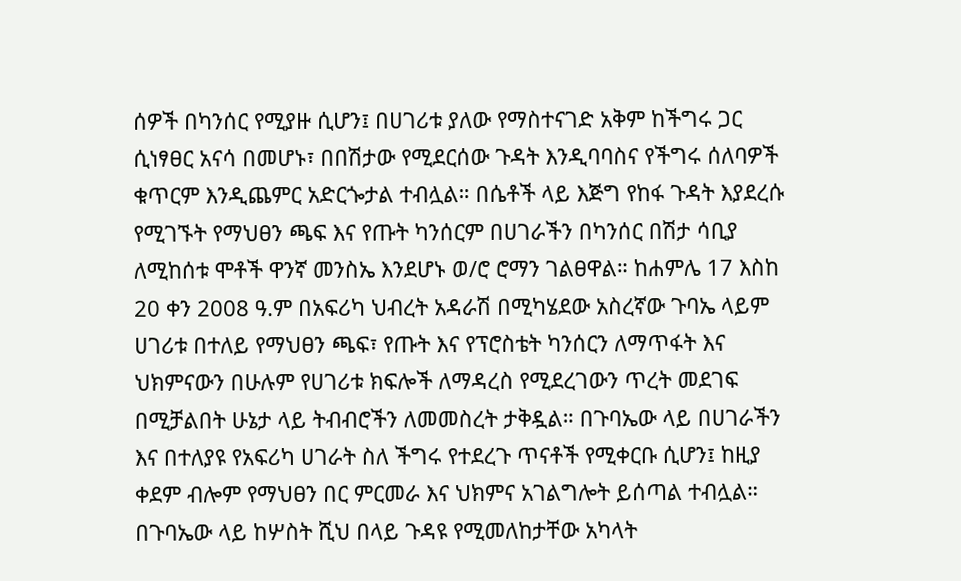ሰዎች በካንሰር የሚያዙ ሲሆን፤ በሀገሪቱ ያለው የማስተናገድ አቅም ከችግሩ ጋር ሲነፃፀር አናሳ በመሆኑ፣ በበሽታው የሚደርሰው ጉዳት እንዲባባስና የችግሩ ሰለባዎች ቁጥርም እንዲጨምር አድርጐታል ተብሏል። በሴቶች ላይ እጅግ የከፋ ጉዳት እያደረሱ የሚገኙት የማህፀን ጫፍ እና የጡት ካንሰርም በሀገራችን በካንሰር በሽታ ሳቢያ ለሚከሰቱ ሞቶች ዋንኛ መንስኤ እንደሆኑ ወ/ሮ ሮማን ገልፀዋል። ከሐምሌ 17 እስከ 20 ቀን 2008 ዓ.ም በአፍሪካ ህብረት አዳራሽ በሚካሄደው አስረኛው ጉባኤ ላይም ሀገሪቱ በተለይ የማህፀን ጫፍ፣ የጡት እና የፕሮስቴት ካንሰርን ለማጥፋት እና ህክምናውን በሁሉም የሀገሪቱ ክፍሎች ለማዳረስ የሚደረገውን ጥረት መደገፍ በሚቻልበት ሁኔታ ላይ ትብብሮችን ለመመስረት ታቅዷል። በጉባኤው ላይ በሀገራችን እና በተለያዩ የአፍሪካ ሀገራት ስለ ችግሩ የተደረጉ ጥናቶች የሚቀርቡ ሲሆን፤ ከዚያ ቀደም ብሎም የማህፀን በር ምርመራ እና ህክምና አገልግሎት ይሰጣል ተብሏል። በጉባኤው ላይ ከሦስት ሺህ በላይ ጉዳዩ የሚመለከታቸው አካላት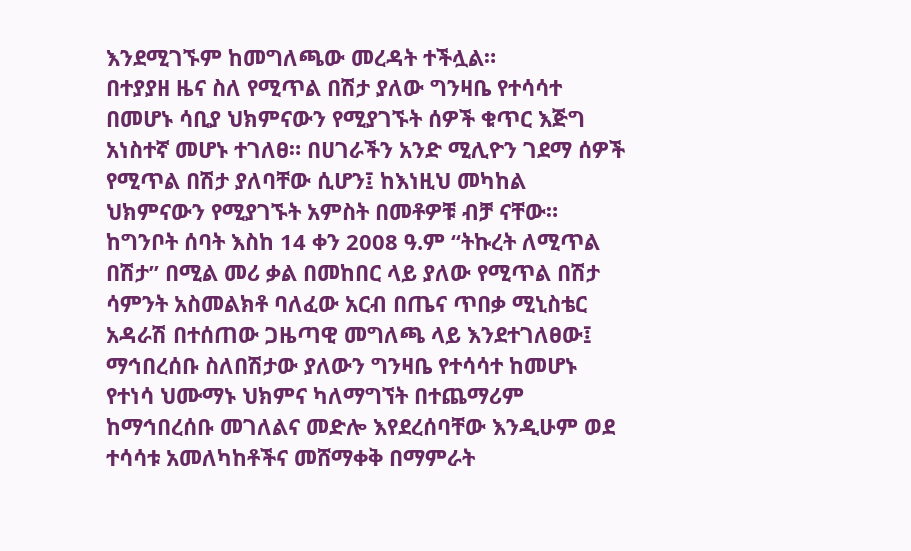እንደሚገኙም ከመግለጫው መረዳት ተችሏል።
በተያያዘ ዜና ስለ የሚጥል በሽታ ያለው ግንዛቤ የተሳሳተ በመሆኑ ሳቢያ ህክምናውን የሚያገኙት ሰዎች ቁጥር እጅግ አነስተኛ መሆኑ ተገለፀ። በሀገራችን አንድ ሚሊዮን ገደማ ሰዎች የሚጥል በሽታ ያለባቸው ሲሆን፤ ከእነዚህ መካከል ህክምናውን የሚያገኙት አምስት በመቶዎቹ ብቻ ናቸው። ከግንቦት ሰባት እስከ 14 ቀን 2008 ዓ.ም “ትኩረት ለሚጥል በሽታ” በሚል መሪ ቃል በመከበር ላይ ያለው የሚጥል በሽታ ሳምንት አስመልክቶ ባለፈው አርብ በጤና ጥበቃ ሚኒስቴር አዳራሽ በተሰጠው ጋዜጣዊ መግለጫ ላይ እንደተገለፀው፤ ማኅበረሰቡ ስለበሽታው ያለውን ግንዛቤ የተሳሳተ ከመሆኑ የተነሳ ህሙማኑ ህክምና ካለማግኘት በተጨማሪም ከማኅበረሰቡ መገለልና መድሎ እየደረሰባቸው እንዲሁም ወደ ተሳሳቱ አመለካከቶችና መሸማቀቅ በማምራት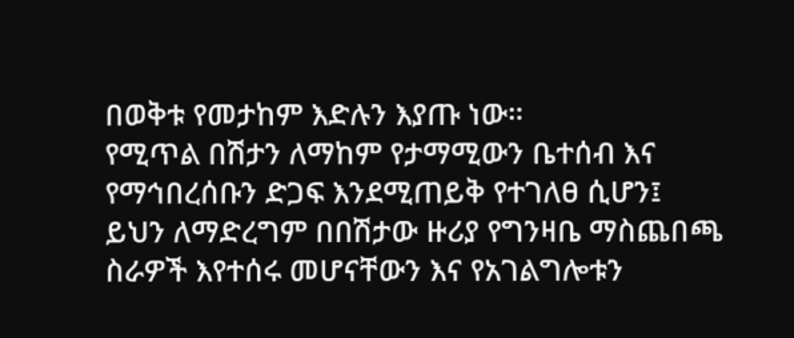በወቅቱ የመታከም እድሉን እያጡ ነው።
የሚጥል በሽታን ለማከም የታማሚውን ቤተሰብ እና የማኅበረሰቡን ድጋፍ እንደሚጠይቅ የተገለፀ ሲሆን፤ ይህን ለማድረግም በበሽታው ዙሪያ የግንዛቤ ማስጨበጫ ስራዎች እየተሰሩ መሆናቸውን እና የአገልግሎቱን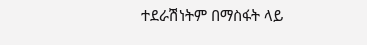ተደራሽነትም በማስፋት ላይ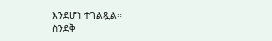እንደሆነ ተገልጿል።
ስንደቅ